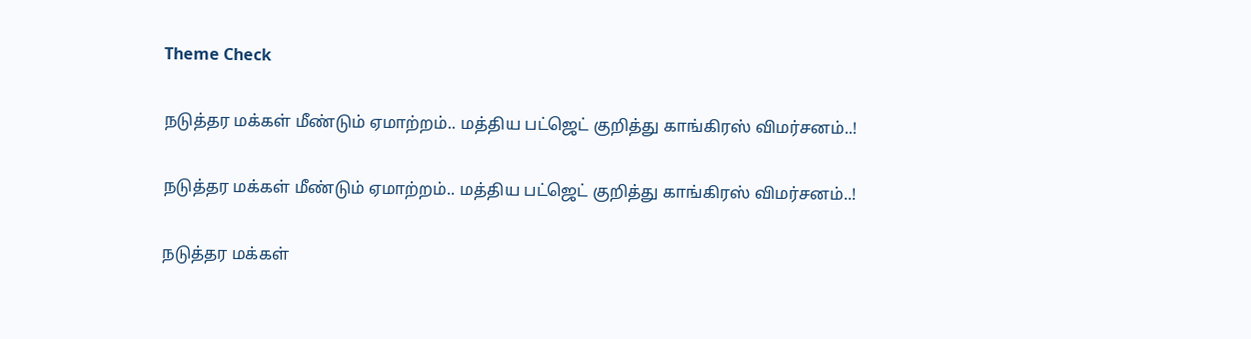Theme Check

நடுத்தர மக்கள் மீண்டும் ஏமாற்றம்.. மத்திய பட்ஜெட் குறித்து காங்கிரஸ் விமர்சனம்..!

நடுத்தர மக்கள் மீண்டும் ஏமாற்றம்.. மத்திய பட்ஜெட் குறித்து காங்கிரஸ் விமர்சனம்..!

நடுத்தர மக்கள்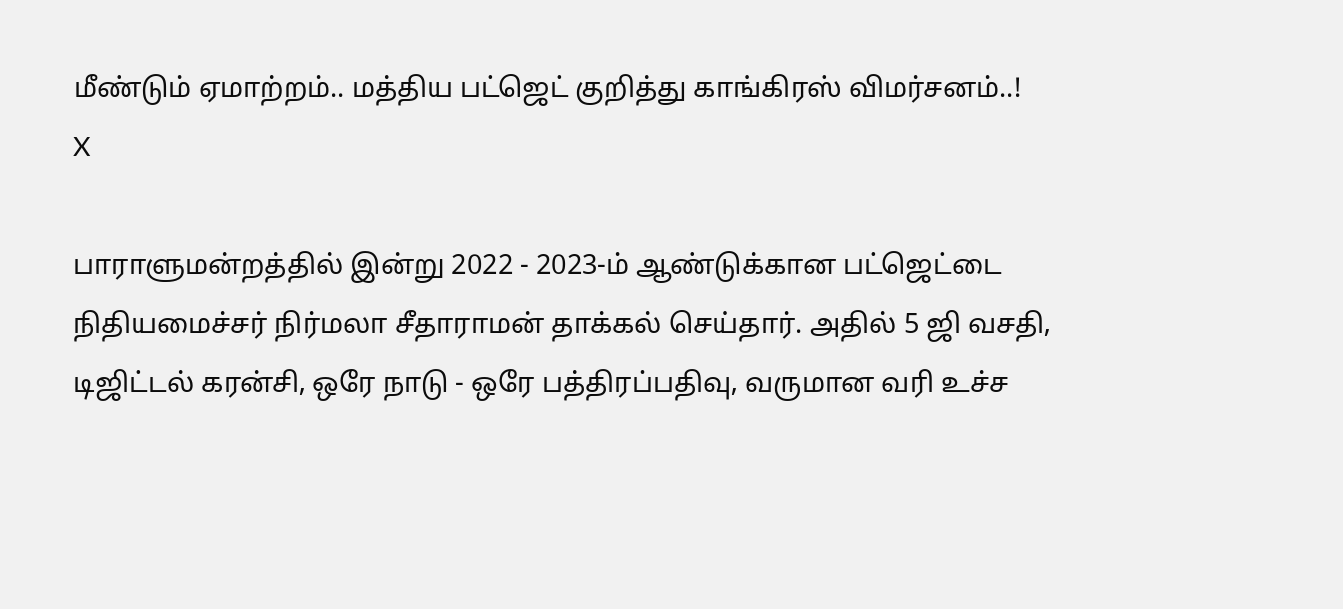மீண்டும் ஏமாற்றம்.. மத்திய பட்ஜெட் குறித்து காங்கிரஸ் விமர்சனம்..!
X

பாராளுமன்றத்தில் இன்று 2022 - 2023-ம் ஆண்டுக்கான பட்ஜெட்டை நிதியமைச்சர் நிர்மலா சீதாராமன் தாக்கல் செய்தார். அதில் 5 ஜி வசதி, டிஜிட்டல் கரன்சி, ஒரே நாடு - ஒரே பத்திரப்பதிவு, வருமான வரி உச்ச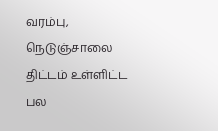வரம்பு, நெடுஞ்சாலை திட்டம் உள்ளிட்ட பல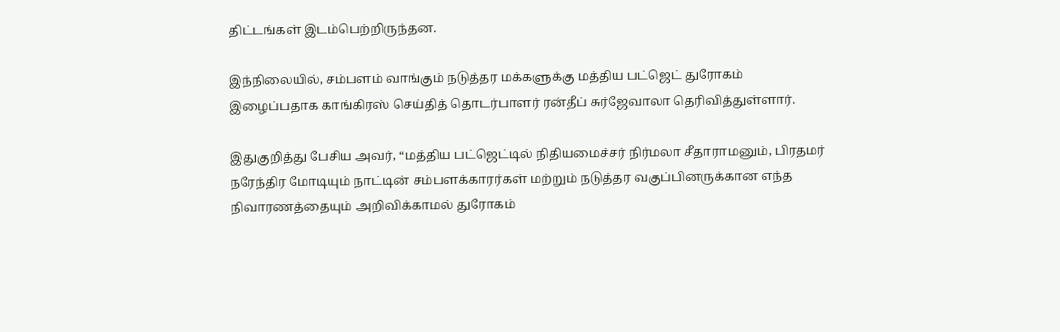திட்டங்கள் இடம்பெற்றிருந்தன.

இந்நிலையில், சம்பளம் வாங்கும் நடுத்தர மக்களுக்கு மத்திய பட்ஜெட் துரோகம் இழைப்பதாக காங்கிரஸ் செய்தித் தொடர்பாளர் ரன்தீப் சுர்ஜேவாலா தெரிவித்துள்ளார்.

இதுகுறித்து பேசிய அவர், “மத்திய பட்ஜெட்டில் நிதியமைச்சர் நிர்மலா சீதாராமனும், பிரதமர் நரேந்திர மோடியும் நாட்டின் சம்பளக்காரர்கள் மற்றும் நடுத்தர வகுப்பினருக்கான எந்த நிவாரணத்தையும் அறிவிக்காமல் துரோகம்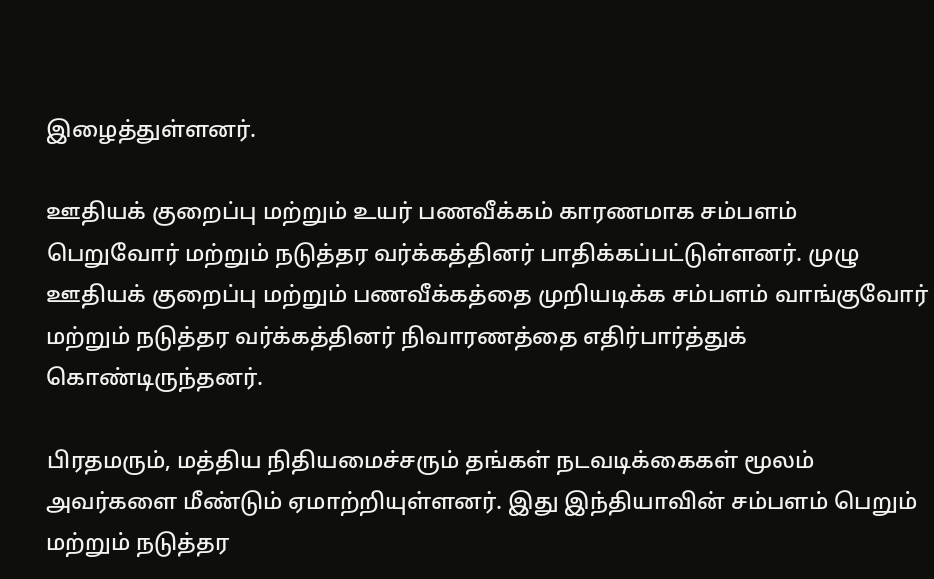இழைத்துள்ளனர்.

ஊதியக் குறைப்பு மற்றும் உயர் பணவீக்கம் காரணமாக சம்பளம் பெறுவோர் மற்றும் நடுத்தர வர்க்கத்தினர் பாதிக்கப்பட்டுள்ளனர். முழு ஊதியக் குறைப்பு மற்றும் பணவீக்கத்தை முறியடிக்க சம்பளம் வாங்குவோர் மற்றும் நடுத்தர வர்க்கத்தினர் நிவாரணத்தை எதிர்பார்த்துக் கொண்டிருந்தனர்.

பிரதமரும், மத்திய நிதியமைச்சரும் தங்கள் நடவடிக்கைகள் மூலம் அவர்களை மீண்டும் ஏமாற்றியுள்ளனர். இது இந்தியாவின் சம்பளம் பெறும் மற்றும் நடுத்தர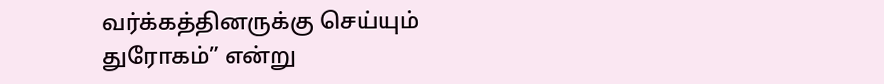வர்க்கத்தினருக்கு செய்யும் துரோகம்” என்று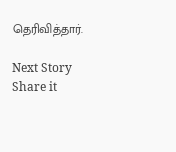தெரிவித்தார்.

Next Story
Share it